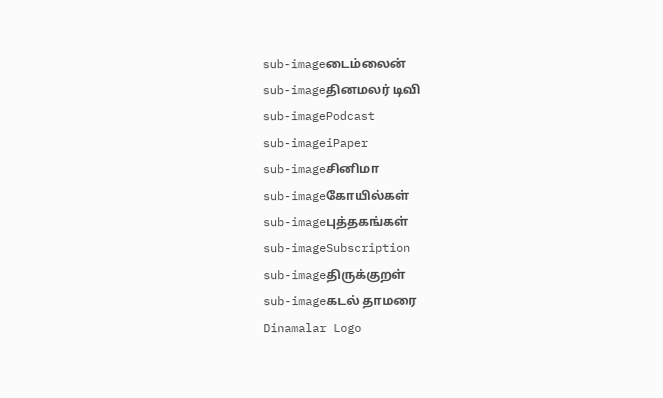sub-imageடைம்லைன்
sub-imageதினமலர் டிவி
sub-imagePodcast
sub-imageiPaper
sub-imageசினிமா
sub-imageகோயில்கள்
sub-imageபுத்தகங்கள்
sub-imageSubscription
sub-imageதிருக்குறள்
sub-imageகடல் தாமரை
Dinamalar Logo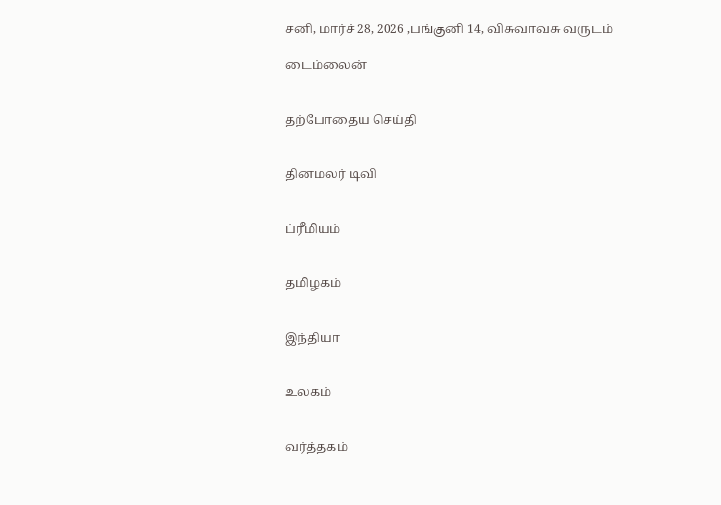சனி, மார்ச் 28, 2026 ,பங்குனி 14, விசுவாவசு வருடம்

டைம்லைன்


தற்போதைய செய்தி


தினமலர் டிவி


ப்ரீமியம்


தமிழகம்


இந்தியா


உலகம்


வர்த்தகம்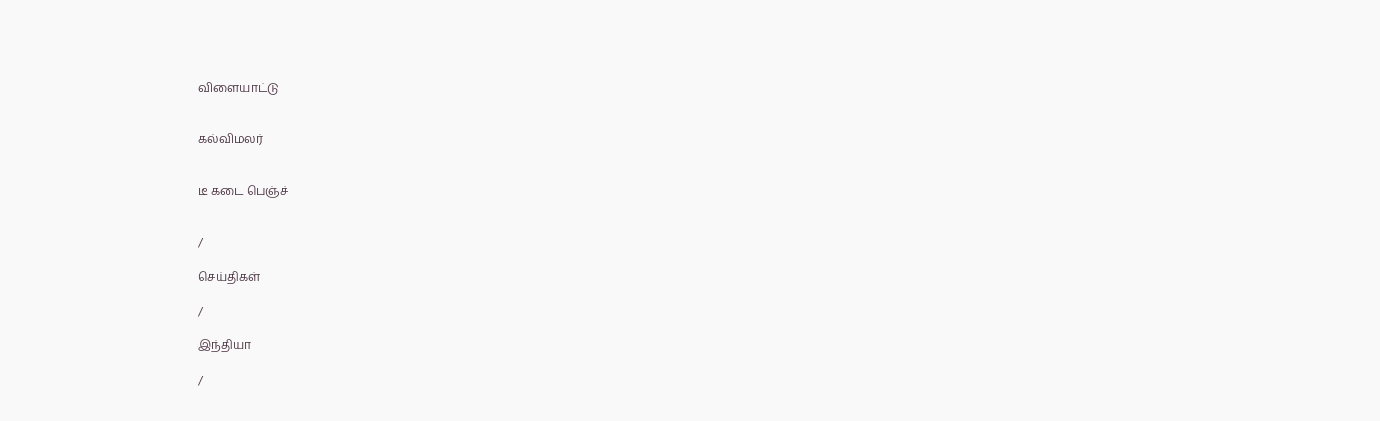விளையாட்டு


கல்விமலர்


டீ கடை பெஞ்ச்


/

செய்திகள்

/

இந்தியா

/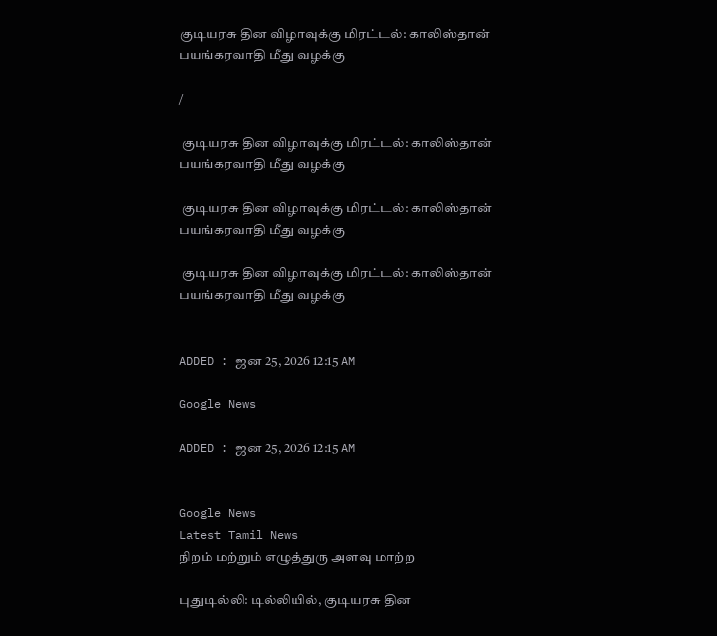குடியரசு தின விழாவுக்கு மிரட்டல்: காலிஸ்தான் பயங்கரவாதி மீது வழக்கு

/

 குடியரசு தின விழாவுக்கு மிரட்டல்: காலிஸ்தான் பயங்கரவாதி மீது வழக்கு

 குடியரசு தின விழாவுக்கு மிரட்டல்: காலிஸ்தான் பயங்கரவாதி மீது வழக்கு

 குடியரசு தின விழாவுக்கு மிரட்டல்: காலிஸ்தான் பயங்கரவாதி மீது வழக்கு


ADDED : ஜன 25, 2026 12:15 AM

Google News

ADDED : ஜன 25, 2026 12:15 AM


Google News
Latest Tamil News
நிறம் மற்றும் எழுத்துரு அளவு மாற்ற

புதுடில்லி: டில்லியில், குடியரசு தின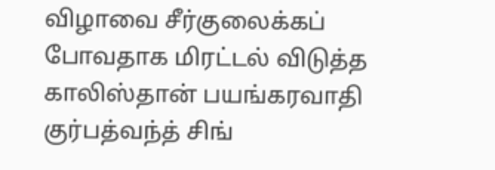விழாவை சீர்குலைக்கப் போவதாக மிரட்டல் விடுத்த காலிஸ்தான் பயங்கரவாதி குர்பத்வந்த் சிங்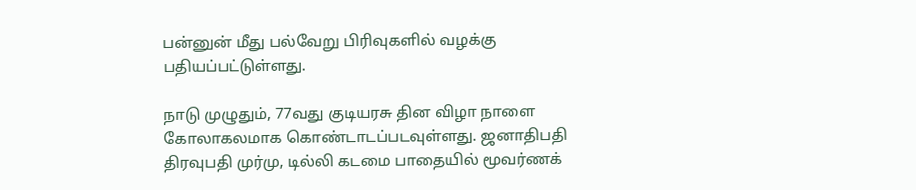பன்னுன் மீது பல்வேறு பிரிவுகளில் வழக்கு பதியப்பட்டுள்ளது.

நாடு முழுதும், 77வது குடியரசு தின விழா நாளை கோலாகலமாக கொண்டாடப்படவுள்ளது. ஜனாதிபதி திரவுபதி முர்மு, டில்லி கடமை பாதையில் மூவர்ணக்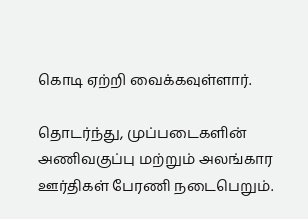கொடி ஏற்றி வைக்கவுள்ளார்.

தொடர்ந்து, முப்படைகளின் அணிவகுப்பு மற்றும் அலங்கார ஊர்திகள் பேரணி நடைபெறும்.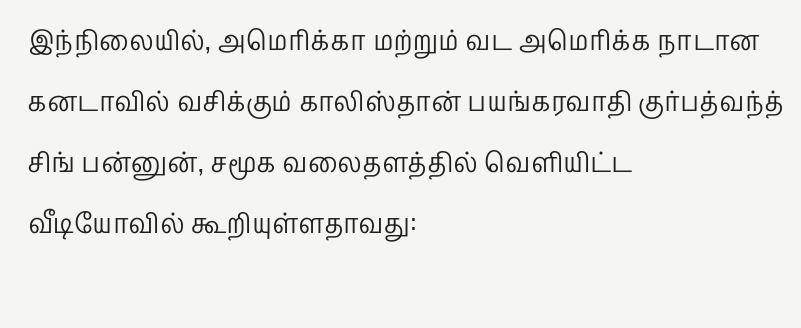இந்நிலையில், அமெரிக்கா மற்றும் வட அமெரிக்க நாடான கனடாவில் வசிக்கும் காலிஸ்தான் பயங்கரவாதி குர்பத்வந்த் சிங் பன்னுன், சமூக வலைதளத்தில் வெளியிட்ட வீடியோவில் கூறியுள்ளதாவது: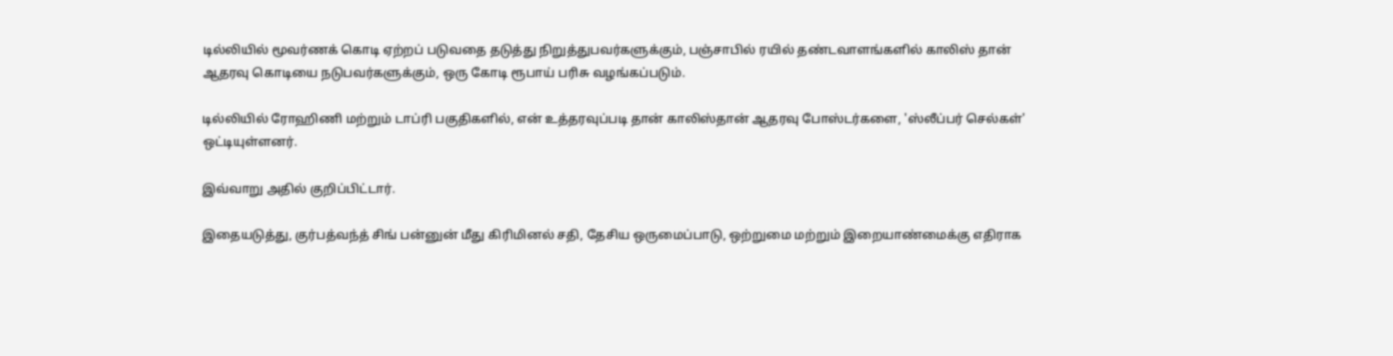டில்லியில் மூவர்ணக் கொடி ஏற்றப் படுவதை தடுத்து நிறுத்துபவர்களுக்கும், பஞ்சாபில் ரயில் தண்டவாளங்களில் காலிஸ் தான் ஆதரவு கொடியை நடுபவர்களுக்கும், ஒரு கோடி ரூபாய் பரிசு வழங்கப்படும்.

டில்லியில் ரோஹிணி மற்றும் டாப்ரி பகுதிகளில், என் உத்தரவுப்படி தான் காலிஸ்தான் ஆதரவு போஸ்டர்களை, 'ஸ்லீப்பர் செல்கள்' ஒட்டியுள்ளனர்.

இவ்வாறு அதில் குறிப்பிட்டார்.

இதையடுத்து, குர்பத்வந்த் சிங் பன்னுன் மீது கிரிமினல் சதி, தேசிய ஒருமைப்பாடு, ஒற்றுமை மற்றும் இறையாண்மைக்கு எதிராக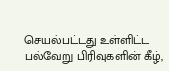செயல்பட்டது உள்ளிட்ட பல்வேறு பிரிவுகளின் கீழ்,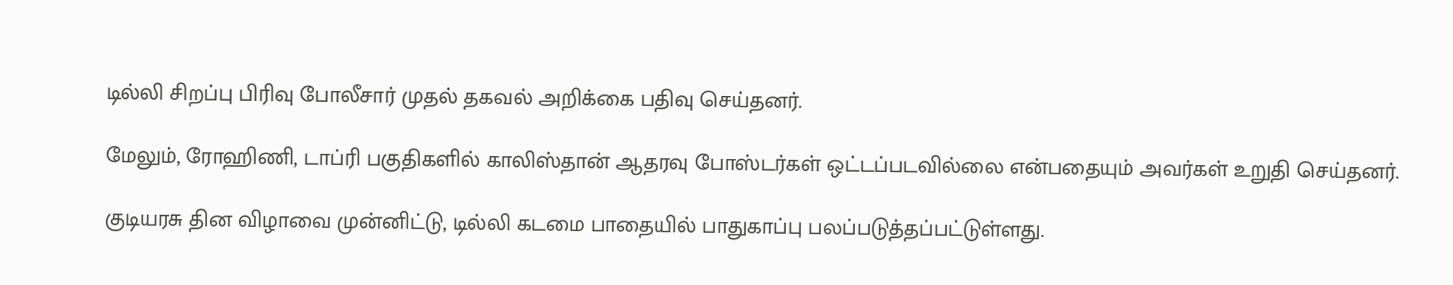டில்லி சிறப்பு பிரிவு போலீசார் முதல் தகவல் அறிக்கை பதிவு செய்தனர்.

மேலும், ரோஹிணி, டாப்ரி பகுதிகளில் காலிஸ்தான் ஆதரவு போஸ்டர்கள் ஒட்டப்படவில்லை என்பதையும் அவர்கள் உறுதி செய்தனர்.

குடியரசு தின விழாவை முன்னிட்டு, டில்லி கடமை பாதையில் பாதுகாப்பு பலப்படுத்தப்பட்டுள்ளது.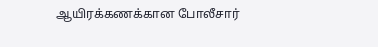ஆயிரக்கணக்கான போலீசார்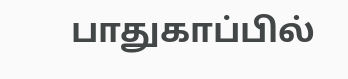பாதுகாப்பில்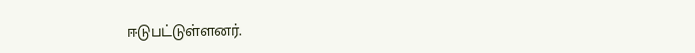ஈடுபட்டுள்ளனர்.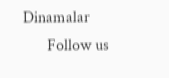Dinamalar
      Follow us